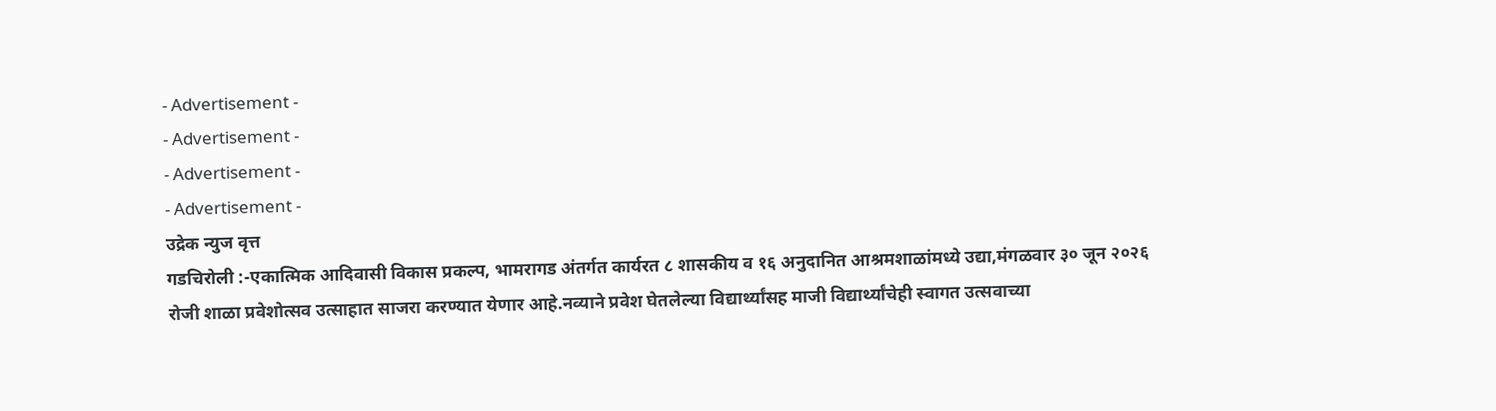- Advertisement -
- Advertisement -
- Advertisement -
- Advertisement -
उद्रेक न्युज वृत्त
गडचिरोली :-एकात्मिक आदिवासी विकास प्रकल्प, भामरागड अंतर्गत कार्यरत ८ शासकीय व १६ अनुदानित आश्रमशाळांमध्ये उद्या,मंगळवार ३० जून २०२६ रोजी शाळा प्रवेशोत्सव उत्साहात साजरा करण्यात येणार आहे.नव्याने प्रवेश घेतलेल्या विद्यार्थ्यांसह माजी विद्यार्थ्यांचेही स्वागत उत्सवाच्या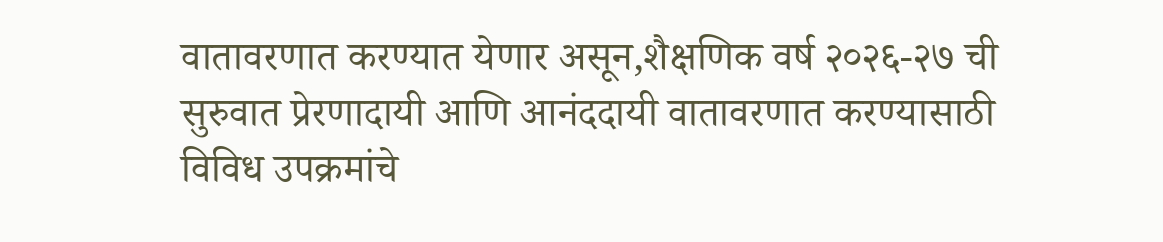वातावरणात करण्यात येणार असून,शैक्षणिक वर्ष २०२६-२७ ची सुरुवात प्रेरणादायी आणि आनंददायी वातावरणात करण्यासाठी विविध उपक्रमांचे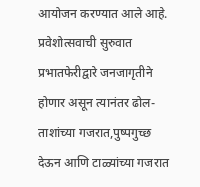आयोजन करण्यात आले आहे.
प्रवेशोत्सवाची सुरुवात प्रभातफेरीद्वारे जनजागृतीने होणार असून त्यानंतर ढोल-ताशांच्या गजरात,पुष्पगुच्छ देऊन आणि टाळ्यांच्या गजरात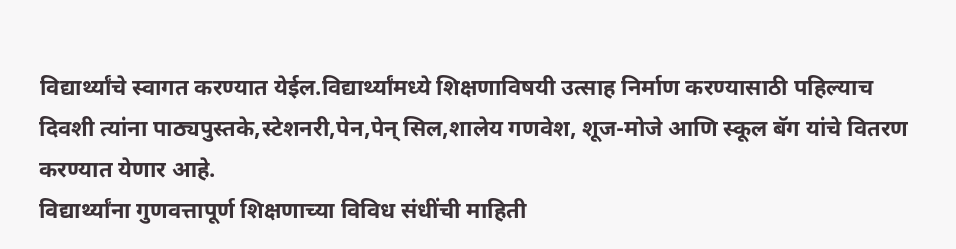विद्यार्थ्यांचे स्वागत करण्यात येईल.विद्यार्थ्यांमध्ये शिक्षणाविषयी उत्साह निर्माण करण्यासाठी पहिल्याच दिवशी त्यांना पाठ्यपुस्तके,स्टेशनरी,पेन,पेन् सिल,शालेय गणवेश, शूज-मोजे आणि स्कूल बॅग यांचे वितरण करण्यात येणार आहे.
विद्यार्थ्यांना गुणवत्तापूर्ण शिक्षणाच्या विविध संधींची माहिती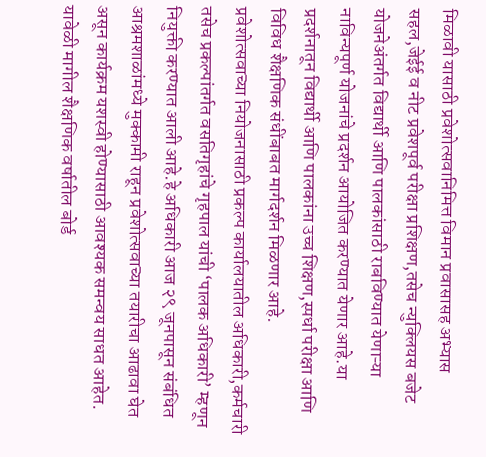मिळावी यासाठी प्रवेशोत्सवानिमित्त विमान प्रवासासह अभ्यास सहल,जेईई व नीट प्रवेशपूर्व परीक्षा प्रशिक्षण,तसेच न्युक्लियस बजेट योजनेअंतर्गत विद्यार्थी आणि पालकांसाठी राबविण्यात येणाऱ्या नाविन्यपूर्ण योजनांचे प्रदर्शन आयोजित करण्यात येणार आहे.या प्रदर्शनातून विद्यार्थी आणि पालकांना उच्च शिक्षण,स्पर्धा परीक्षा आणि विविध शैक्षणिक संधींबाबत मार्गदर्शन मिळणार आहे.
प्रवेशोत्सवाच्या नियोजनासाठी प्रकल्प कार्यालयातील अधिकारी,कर्मचारी तसेच प्रकल्पांतर्गत वसतिगृहांचे गृहपाल यांची ‘पालक अधिकारी’ म्हणून नियुक्ती करण्यात आली आहे.हे अधिकारी आज २९ जूनपासून संबंधित आश्रमशाळांमध्ये मुक्कामी राहून प्रवेशोत्सवाच्या तयारीचा आढावा घेत असून कार्यक्रम यशस्वी होण्यासाठी आवश्यक समन्वय साधत आहेत.
यावेळी मागील शैक्षणिक वर्षातील बोर्ड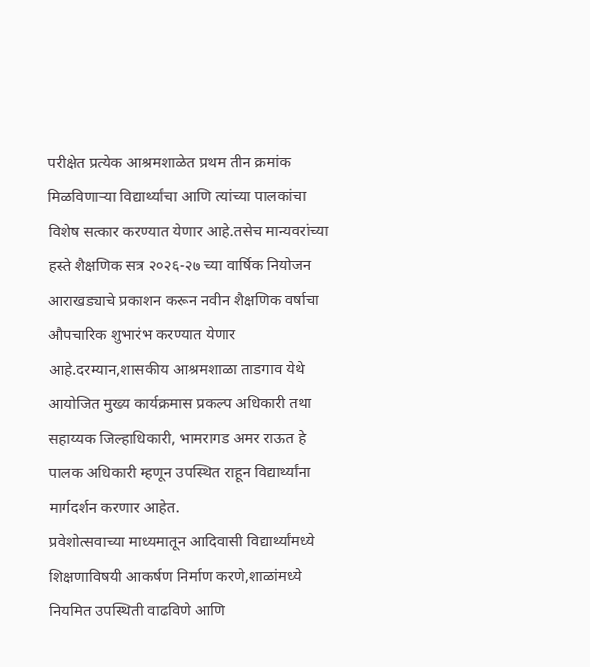परीक्षेत प्रत्येक आश्रमशाळेत प्रथम तीन क्रमांक मिळविणाऱ्या विद्यार्थ्यांचा आणि त्यांच्या पालकांचा विशेष सत्कार करण्यात येणार आहे.तसेच मान्यवरांच्या हस्ते शैक्षणिक सत्र २०२६-२७ च्या वार्षिक नियोजन आराखड्याचे प्रकाशन करून नवीन शैक्षणिक वर्षाचा औपचारिक शुभारंभ करण्यात येणार आहे.दरम्यान,शासकीय आश्रमशाळा ताडगाव येथे आयोजित मुख्य कार्यक्रमास प्रकल्प अधिकारी तथा सहाय्यक जिल्हाधिकारी, भामरागड अमर राऊत हे पालक अधिकारी म्हणून उपस्थित राहून विद्यार्थ्यांना मार्गदर्शन करणार आहेत.
प्रवेशोत्सवाच्या माध्यमातून आदिवासी विद्यार्थ्यांमध्ये शिक्षणाविषयी आकर्षण निर्माण करणे,शाळांमध्ये नियमित उपस्थिती वाढविणे आणि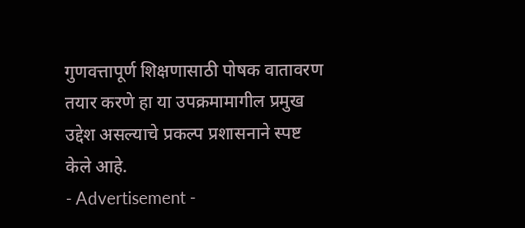गुणवत्तापूर्ण शिक्षणासाठी पोषक वातावरण तयार करणे हा या उपक्रमामागील प्रमुख उद्देश असल्याचे प्रकल्प प्रशासनाने स्पष्ट केले आहे.
- Advertisement -